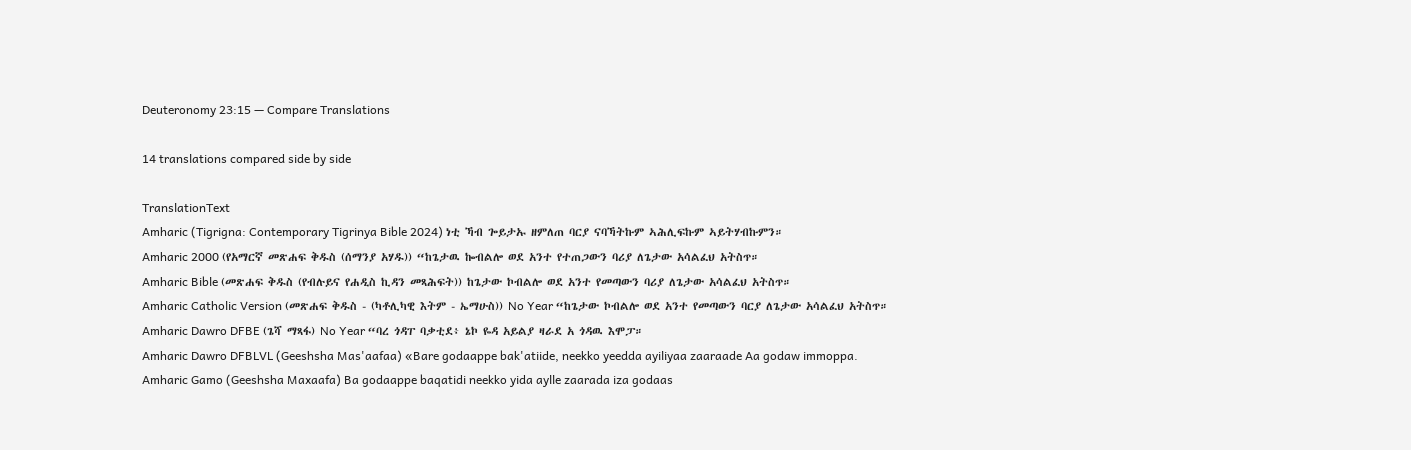Deuteronomy 23:15 — Compare Translations

14 translations compared side by side

TranslationText
Amharic (Tigrigna: Contemporary Tigrinya Bible 2024) ነቲ ኻብ ጐይታኡ ዘምለጠ ባርያ ናባኻትኩም ኣሕሊፍኩም ኣይትሃብኩምን።
Amharic 2000 (የአማርኛ መጽሐፍ ቅዱስ (ሰማንያ አሃዱ)) “ከጌታዉ ኰብልሎ ወደ አንተ የተጠጋውን ባሪያ ለጌታው አሳልፈህ አትስጥ።
Amharic Bible (መጽሐፍ ቅዱስ (የብሉይና የሐዲስ ኪዳን መጻሕፍት)) ከጌታው ኮብልሎ ወደ አንተ የመጣውን ባሪያ ለጌታው አሳልፈህ አትስጥ።
Amharic Catholic Version (መጽሐፍ ቅዱስ - (ካቶሊካዊ እትም - ኤማሁስ)) No Year “ከጌታው ኮብልሎ ወደ አንተ የመጣውን ባርያ ለጌታው አሳልፈህ አትስጥ።
Amharic Dawro DFBE (ጌሻ ማጻፋ) No Year “ባረ ጎዳፐ ባቃቲደ፥ ኔኮ ዬዳ አይልያ ዛራደ አ ጎዳዉ እሞፓ።
Amharic Dawro DFBLVL (Geeshsha Mas'aafaa) «Bare godaappe bak'atiide, neekko yeedda ayiliyaa zaaraade Aa godaw immoppa.
Amharic Gamo (Geeshsha Maxaafa) Ba godaappe baqatidi neekko yida aylle zaarada iza godaas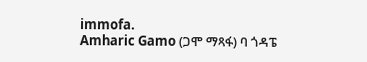immofa.
Amharic Gamo (ጋሞ ማጻፋ) ባ ጎዳፔ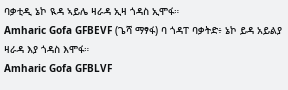ባቃቲዲ ኔኮ ዪዳ ኣይሌ ዛራዳ ኢዛ ጎዳስ ኢሞፋ።
Amharic Gofa GFBEVF (ጌሻ ማፃፋ) ባ ጎዳፐ ባቃትድ፥ ኔኮ ይዳ አይልያ ዛራዳ እያ ጎዳስ እሞፋ።
Amharic Gofa GFBLVF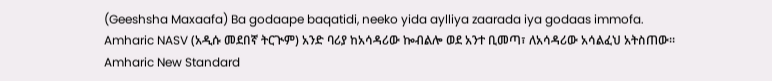(Geeshsha Maxaafa) Ba godaape baqatidi, neeko yida aylliya zaarada iya godaas immofa.
Amharic NASV (አዲሱ መደበኛ ትርጒም) አንድ ባሪያ ከአሳዳሪው ኰብልሎ ወደ አንተ ቢመጣ፣ ለአሳዳሪው አሳልፈህ አትስጠው።
Amharic New Standard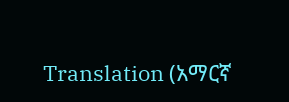Translation (አማርኛ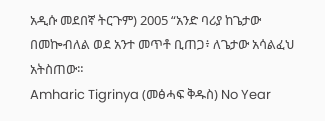አዲሱ መደበኛ ትርጉም) 2005 “አንድ ባሪያ ከጌታው በመኰብለል ወደ አንተ መጥቶ ቢጠጋ፥ ለጌታው አሳልፈህ አትስጠው።
Amharic Tigrinya (መፅሓፍ ቅዱስ) No Year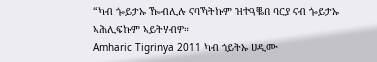“ካብ ጐይታኡ ዀብሊሉ ናባኻትኩም ዝተዓቘበ ባርያ ናብ ጐይታኡ ኣሕሊፍኩም ኣይትሃብዎ።
Amharic Tigrinya 2011 ካብ ጎይትኡ ሀዲሙ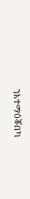ንእተማዕቖበካ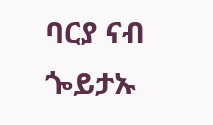ባርያ ናብ ጐይታኡ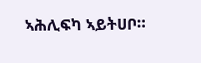ኣሕሊፍካ ኣይትሀቦ።